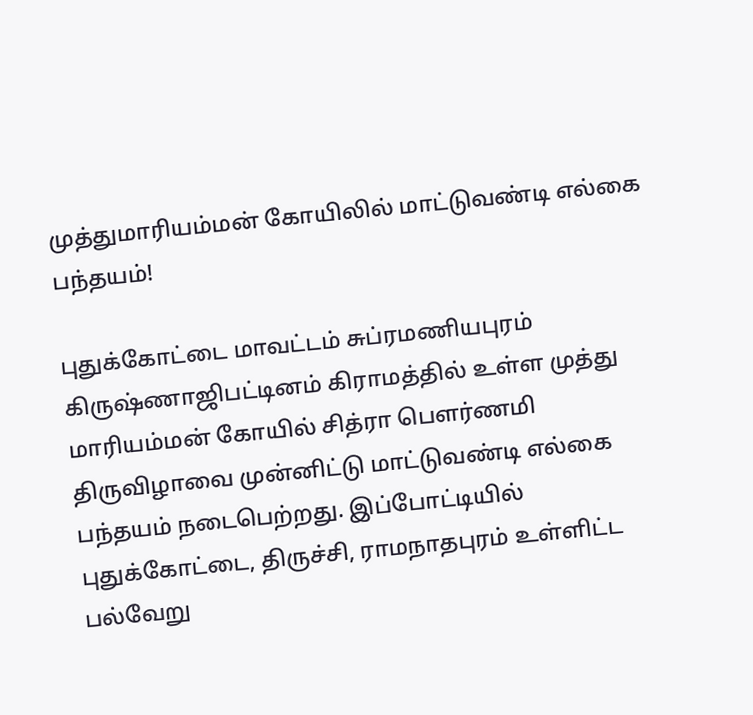முத்துமாரியம்மன் கோயிலில் மாட்டுவண்டி எல்கை பந்தயம்!

புதுக்கோட்டை மாவட்டம் சுப்ரமணியபுரம் கிருஷ்ணாஜிபட்டினம் கிராமத்தில் உள்ள முத்து மாரியம்மன் கோயில் சித்ரா பௌர்ணமி திருவிழாவை முன்னிட்டு மாட்டுவண்டி எல்கை பந்தயம் நடைபெற்றது. இப்போட்டியில் புதுக்கோட்டை, திருச்சி, ராமநாதபுரம் உள்ளிட்ட பல்வேறு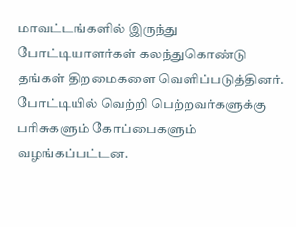மாவட்டங்களில் இருந்து போட்டியாளர்கள் கலந்துகொண்டு தங்கள் திறமைகளை வெளிப்படுத்தினர். போட்டியில் வெற்றி பெற்றவர்களுக்கு பரிசுகளும் கோப்பைகளும் வழங்கப்பட்டன.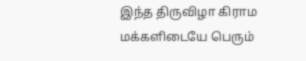இந்த திருவிழா கிராம மக்களிடையே பெரும்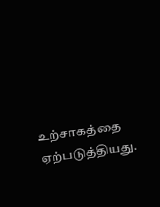உற்சாகத்தை ஏற்படுத்தியது.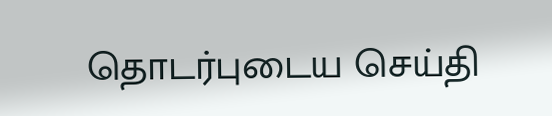தொடர்புடைய செய்தி